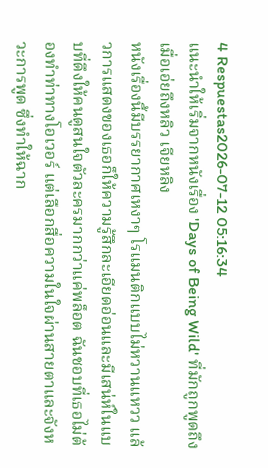4 Respuestas2026-07-12 05:16:34
แนะนำให้เริ่มจากหนังเรื่อง 'Days of Being Wild' ที่มักถูกพูดถึงเมื่อเอ่ยถึงหลิว เจียหลิง
หนังเรื่องนี้มีบรรยากาศเหงาๆ โรแมนติกแบบไม่หวานแหวว แล้วการแสดงของเธอก็ให้ความรู้สึกละเอียดอ่อนและมีเสน่ห์ในแบบที่ดึงให้คนดูสนใจตัวละครมากกว่าแค่พล็อต ฉันชอบที่เธอไม่ต้องทำท่าทางโอเวอร์ แต่เลือกสื่อความในใจผ่านสายตาและจังหวะการพูด ซึ่งทำให้ฉาก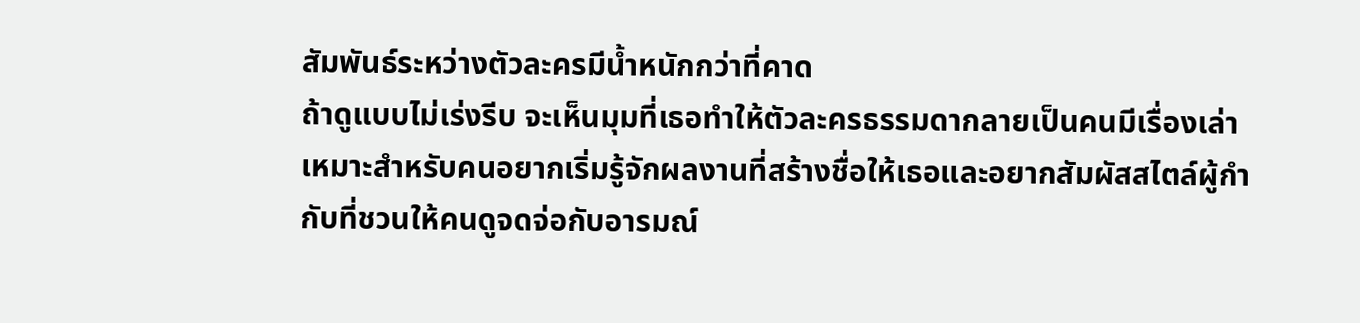สัมพันธ์ระหว่างตัวละครมีน้ำหนักกว่าที่คาด
ถ้าดูแบบไม่เร่งรีบ จะเห็นมุมที่เธอทำให้ตัวละครธรรมดากลายเป็นคนมีเรื่องเล่า เหมาะสำหรับคนอยากเริ่มรู้จักผลงานที่สร้างชื่อให้เธอและอยากสัมผัสสไตล์ผู้กำกับที่ชวนให้คนดูจดจ่อกับอารมณ์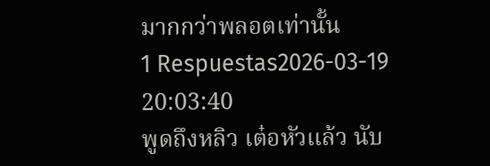มากกว่าพลอตเท่านั้น
1 Respuestas2026-03-19 20:03:40
พูดถึงหลิว เต๋อหัวแล้ว นับ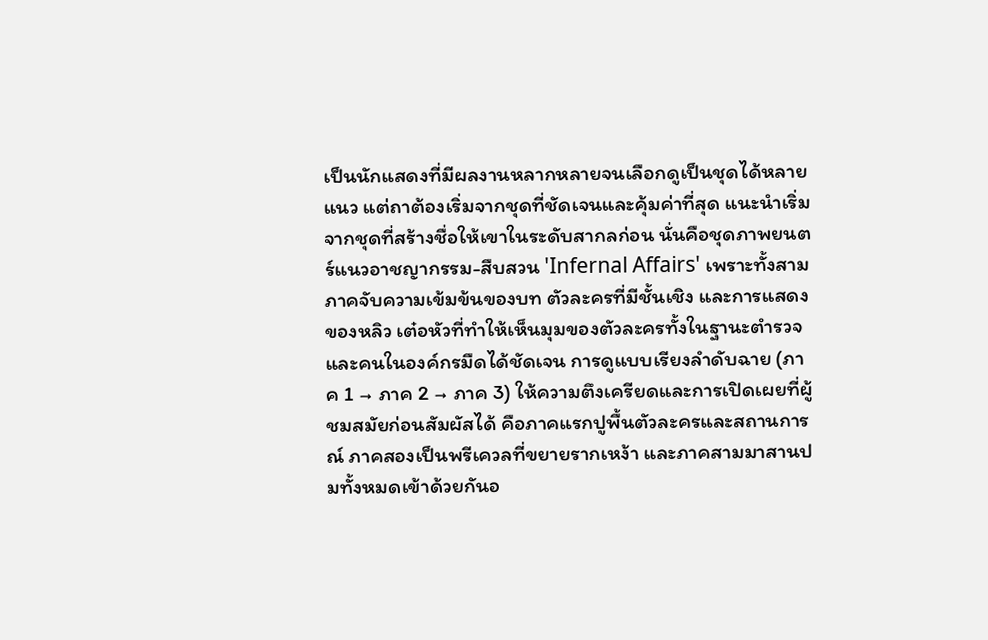เป็นนักแสดงที่มีผลงานหลากหลายจนเลือกดูเป็นชุดได้หลายแนว แต่ถาต้องเริ่มจากชุดที่ชัดเจนและคุ้มค่าที่สุด แนะนำเริ่มจากชุดที่สร้างชื่อให้เขาในระดับสากลก่อน นั่นคือชุดภาพยนตร์แนวอาชญากรรม-สืบสวน 'Infernal Affairs' เพราะทั้งสามภาคจับความเข้มข้นของบท ตัวละครที่มีชั้นเชิง และการแสดงของหลิว เต๋อหัวที่ทำให้เห็นมุมของตัวละครทั้งในฐานะตำรวจและคนในองค์กรมืดได้ชัดเจน การดูแบบเรียงลำดับฉาย (ภาค 1 → ภาค 2 → ภาค 3) ให้ความตึงเครียดและการเปิดเผยที่ผู้ชมสมัยก่อนสัมผัสได้ คือภาคแรกปูพื้นตัวละครและสถานการณ์ ภาคสองเป็นพรีเควลที่ขยายรากเหง้า และภาคสามมาสานปมทั้งหมดเข้าด้วยกันอ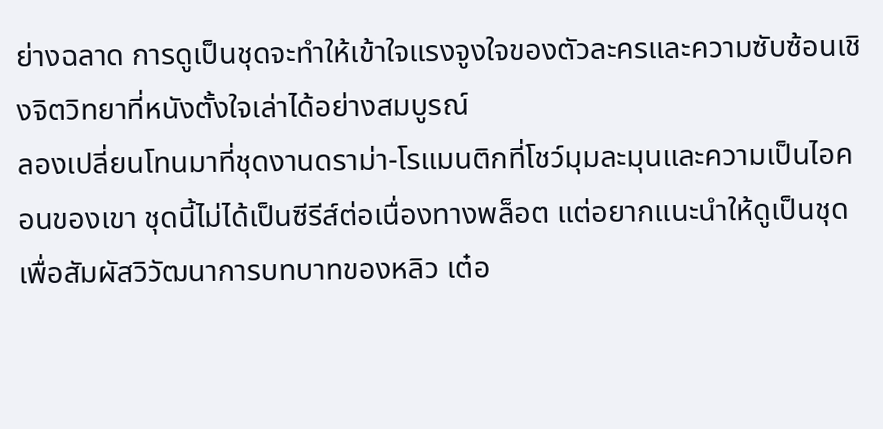ย่างฉลาด การดูเป็นชุดจะทำให้เข้าใจแรงจูงใจของตัวละครและความซับซ้อนเชิงจิตวิทยาที่หนังตั้งใจเล่าได้อย่างสมบูรณ์
ลองเปลี่ยนโทนมาที่ชุดงานดราม่า-โรแมนติกที่โชว์มุมละมุนและความเป็นไอคอนของเขา ชุดนี้ไม่ได้เป็นซีรีส์ต่อเนื่องทางพล็อต แต่อยากแนะนำให้ดูเป็นชุดเพื่อสัมผัสวิวัฒนาการบทบาทของหลิว เต๋อ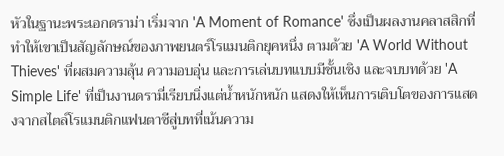หัวในฐานะพระเอกดราม่า เริ่มจาก 'A Moment of Romance' ซึ่งเป็นผลงานคลาสสิกที่ทำให้เขาเป็นสัญลักษณ์ของภาพยนตร์โรแมนติกยุคหนึ่ง ตามด้วย 'A World Without Thieves' ที่ผสมความลุ้น ความอบอุ่น และการเล่นบทแบบมีชั้นเชิง และจบบทด้วย 'A Simple Life' ที่เป็นงานดรามี่เรียบนิ่งแต่น้ำหนักหนัก แสดงให้เห็นการเติบโตของการแสดงจากสไตล์โรแมนติกแฟนตาซีสู่บทที่เน้นความ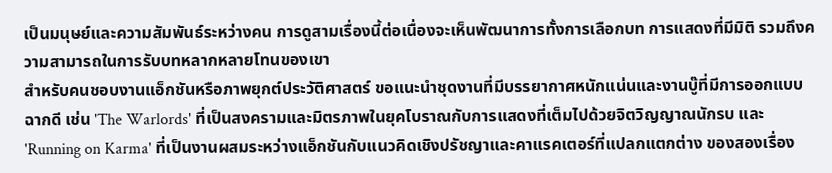เป็นมนุษย์และความสัมพันธ์ระหว่างคน การดูสามเรื่องนี้ต่อเนื่องจะเห็นพัฒนาการทั้งการเลือกบท การแสดงที่มีมิติ รวมถึงความสามารถในการรับบทหลากหลายโทนของเขา
สำหรับคนชอบงานแอ็กชันหรือภาพยุกต์ประวัติศาสตร์ ขอแนะนำชุดงานที่มีบรรยากาศหนักแน่นและงานบู๊ที่มีการออกแบบฉากดี เช่น 'The Warlords' ที่เป็นสงครามและมิตรภาพในยุคโบราณกับการแสดงที่เต็มไปด้วยจิตวิญญาณนักรบ และ 'Running on Karma' ที่เป็นงานผสมระหว่างแอ็กชันกับแนวคิดเชิงปรัชญาและคาแรคเตอร์ที่แปลกแตกต่าง ของสองเรื่อง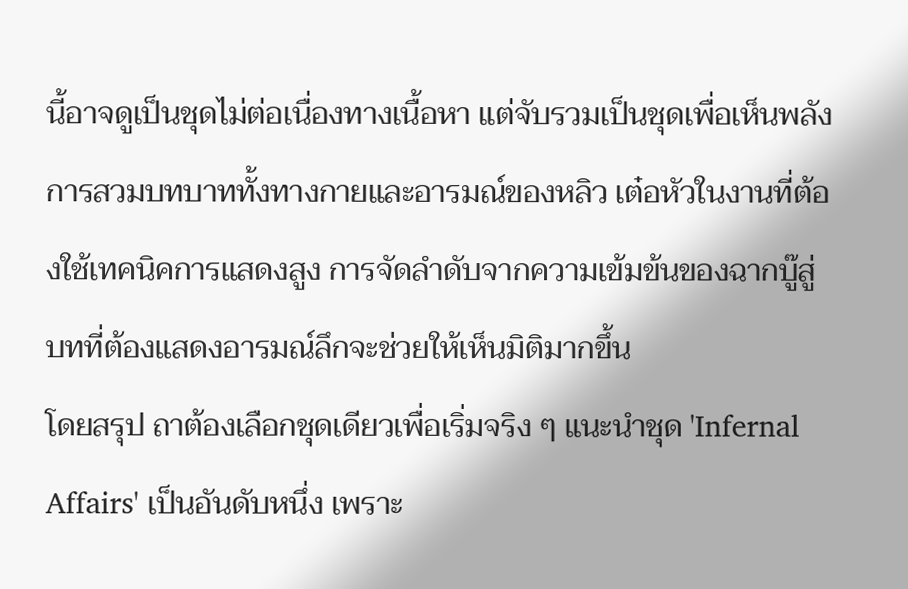นี้อาจดูเป็นชุดไม่ต่อเนื่องทางเนื้อหา แต่จับรวมเป็นชุดเพื่อเห็นพลังการสวมบทบาททั้งทางกายและอารมณ์ของหลิว เต๋อหัวในงานที่ต้องใช้เทคนิคการแสดงสูง การจัดลำดับจากความเข้มข้นของฉากบู๊สู่บทที่ต้องแสดงอารมณ์ลึกจะช่วยให้เห็นมิติมากขึ้น
โดยสรุป ถาต้องเลือกชุดเดียวเพื่อเริ่มจริง ๆ แนะนำชุด 'Infernal Affairs' เป็นอันดับหนึ่ง เพราะ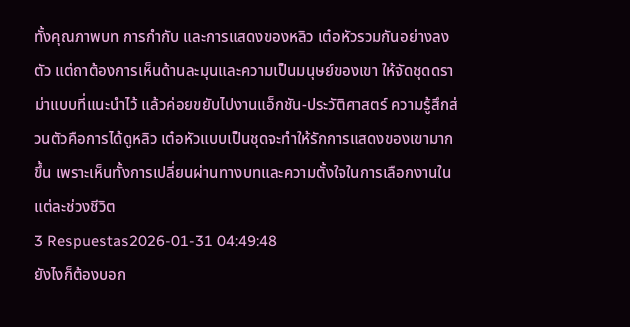ทั้งคุณภาพบท การกำกับ และการแสดงของหลิว เต๋อหัวรวมกันอย่างลงตัว แต่ถาต้องการเห็นด้านละมุนและความเป็นมนุษย์ของเขา ให้จัดชุดดราม่าแบบที่แนะนำไว้ แล้วค่อยขยับไปงานแอ็กชัน-ประวัติศาสตร์ ความรู้สึกส่วนตัวคือการได้ดูหลิว เต๋อหัวแบบเป็นชุดจะทำให้รักการแสดงของเขามากขึ้น เพราะเห็นทั้งการเปลี่ยนผ่านทางบทและความตั้งใจในการเลือกงานในแต่ละช่วงชีวิต
3 Respuestas2026-01-31 04:49:48
ยังไงก็ต้องบอก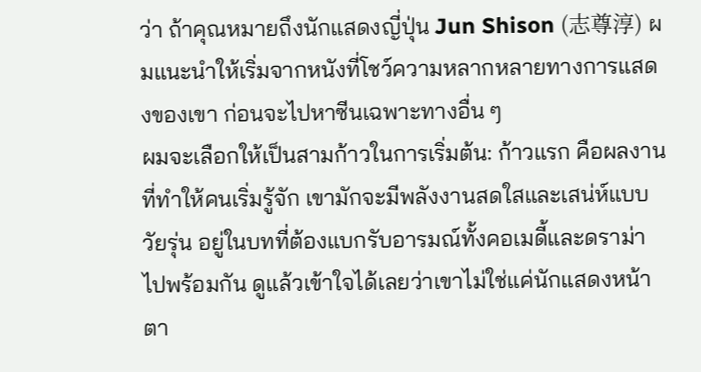ว่า ถ้าคุณหมายถึงนักแสดงญี่ปุ่น Jun Shison (志尊淳) ผมแนะนำให้เริ่มจากหนังที่โชว์ความหลากหลายทางการแสดงของเขา ก่อนจะไปหาซีนเฉพาะทางอื่น ๆ
ผมจะเลือกให้เป็นสามก้าวในการเริ่มต้น: ก้าวแรก คือผลงานที่ทำให้คนเริ่มรู้จัก เขามักจะมีพลังงานสดใสและเสน่ห์แบบวัยรุ่น อยู่ในบทที่ต้องแบกรับอารมณ์ทั้งคอเมดี้และดราม่าไปพร้อมกัน ดูแล้วเข้าใจได้เลยว่าเขาไม่ใช่แค่นักแสดงหน้าตา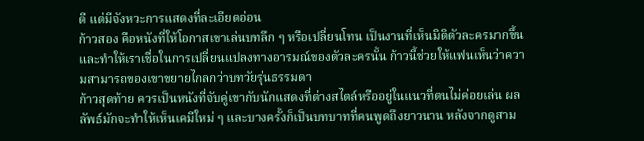ดี แต่มีจังหวะการแสดงที่ละเอียดอ่อน
ก้าวสอง คือหนังที่ให้โอกาสเขาเล่นบทลึก ๆ หรือเปลี่ยนโทน เป็นงานที่เห็นมิติตัวละครมากขึ้นและทำให้เราเชื่อในการเปลี่ยนแปลงทางอารมณ์ของตัวละครนั้น ก้าวนี้ช่วยให้แฟนเห็นว่าความสามารถของเขาขยายไกลกว่าบทวัยรุ่นธรรมดา
ก้าวสุดท้าย ควรเป็นหนังที่จับคู่เขากับนักแสดงที่ต่างสไตล์หรืออยู่ในแนวที่ตนไม่ค่อยเล่น ผลลัพธ์มักจะทำให้เห็นเคมีใหม่ ๆ และบางครั้งก็เป็นบทบาทที่คนพูดถึงยาวนาน หลังจากดูสาม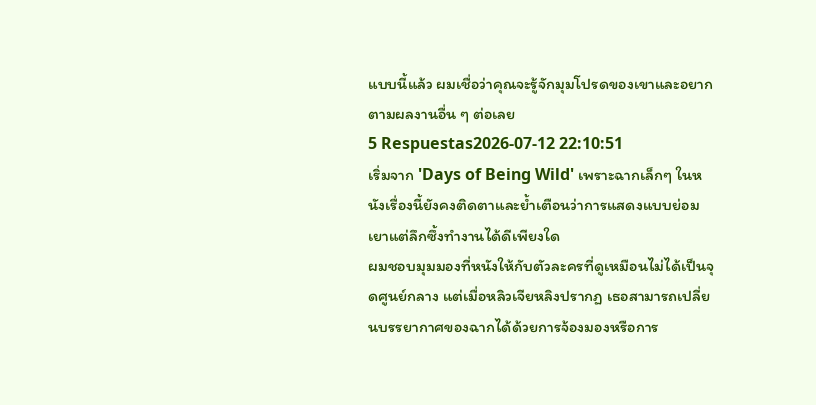แบบนี้แล้ว ผมเชื่อว่าคุณจะรู้จักมุมโปรดของเขาและอยากตามผลงานอื่น ๆ ต่อเลย
5 Respuestas2026-07-12 22:10:51
เริ่มจาก 'Days of Being Wild' เพราะฉากเล็กๆ ในหนังเรื่องนี้ยังคงติดตาและย้ำเตือนว่าการแสดงแบบย่อมเยาแต่ลึกซึ้งทำงานได้ดีเพียงใด
ผมชอบมุมมองที่หนังให้กับตัวละครที่ดูเหมือนไม่ได้เป็นจุดศูนย์กลาง แต่เมื่อหลิวเจียหลิงปรากฏ เธอสามารถเปลี่ยนบรรยากาศของฉากได้ด้วยการจ้องมองหรือการ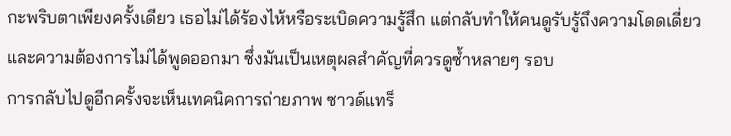กะพริบตาเพียงครั้งเดียว เธอไม่ได้ร้องไห้หรือระเบิดความรู้สึก แต่กลับทำให้คนดูรับรู้ถึงความโดดเดี่ยวและความต้องการไม่ได้พูดออกมา ซึ่งมันเป็นเหตุผลสำคัญที่ควรดูซ้ำหลายๆ รอบ
การกลับไปดูอีกครั้งจะเห็นเทคนิคการถ่ายภาพ ซาวด์แทร็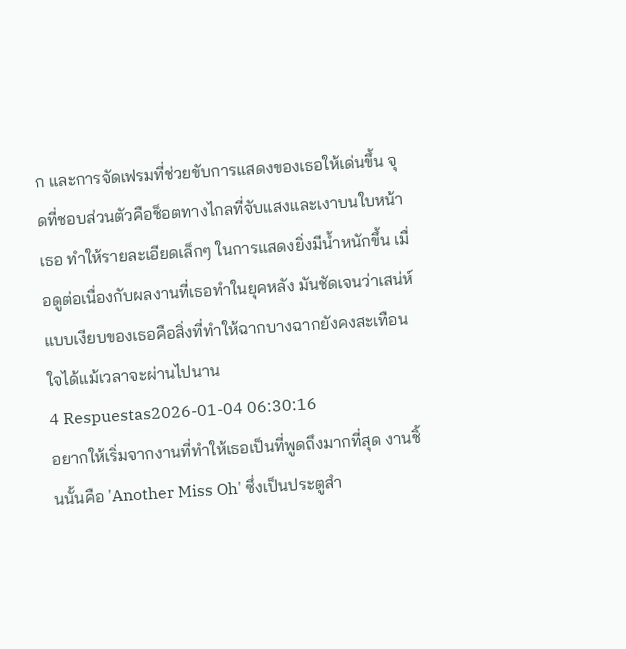ก และการจัดเฟรมที่ช่วยขับการแสดงของเธอให้เด่นขึ้น จุดที่ชอบส่วนตัวคือช็อตทางไกลที่จับแสงและเงาบนใบหน้าเธอ ทำให้รายละเอียดเล็กๆ ในการแสดงยิ่งมีน้ำหนักขึ้น เมื่อดูต่อเนื่องกับผลงานที่เธอทำในยุคหลัง มันชัดเจนว่าเสน่ห์แบบเงียบของเธอคือสิ่งที่ทำให้ฉากบางฉากยังคงสะเทือนใจได้แม้เวลาจะผ่านไปนาน
4 Respuestas2026-01-04 06:30:16
อยากให้เริ่มจากงานที่ทำให้เธอเป็นที่พูดถึงมากที่สุด งานชิ้นนั้นคือ 'Another Miss Oh' ซึ่งเป็นประตูสำ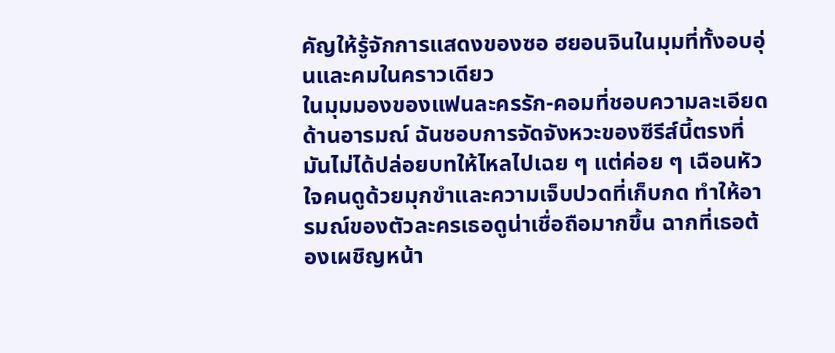คัญให้รู้จักการแสดงของซอ ฮยอนจินในมุมที่ทั้งอบอุ่นและคมในคราวเดียว
ในมุมมองของแฟนละครรัก-คอมที่ชอบความละเอียดด้านอารมณ์ ฉันชอบการจัดจังหวะของซีรีส์นี้ตรงที่มันไม่ได้ปล่อยบทให้ไหลไปเฉย ๆ แต่ค่อย ๆ เฉือนหัวใจคนดูด้วยมุกขำและความเจ็บปวดที่เก็บกด ทำให้อารมณ์ของตัวละครเธอดูน่าเชื่อถือมากขึ้น ฉากที่เธอต้องเผชิญหน้า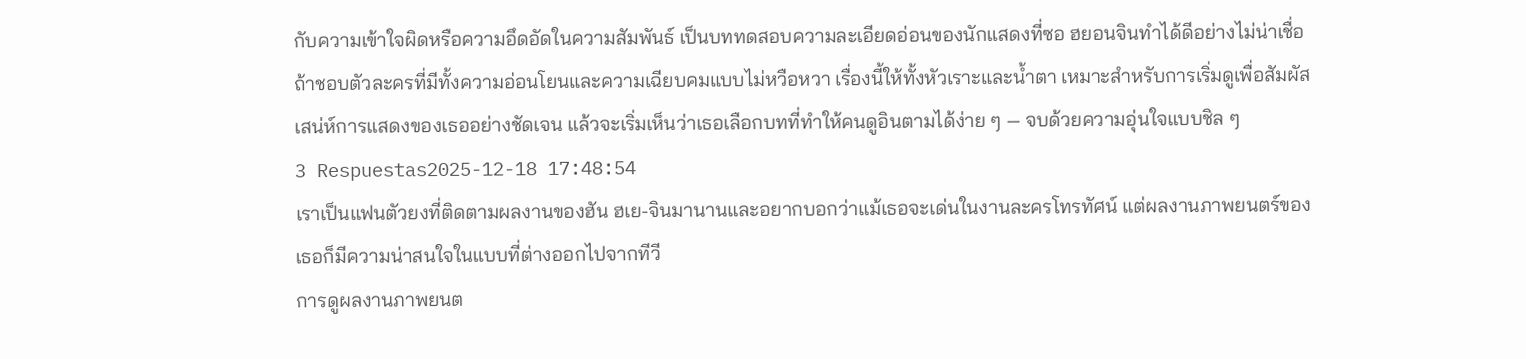กับความเข้าใจผิดหรือความอึดอัดในความสัมพันธ์ เป็นบททดสอบความละเอียดอ่อนของนักแสดงที่ซอ ฮยอนจินทำได้ดีอย่างไม่น่าเชื่อ
ถ้าชอบตัวละครที่มีทั้งความอ่อนโยนและความเฉียบคมแบบไม่หวือหวา เรื่องนี้ให้ทั้งหัวเราะและน้ำตา เหมาะสำหรับการเริ่มดูเพื่อสัมผัสเสน่ห์การแสดงของเธออย่างชัดเจน แล้วจะเริ่มเห็นว่าเธอเลือกบทที่ทำให้คนดูอินตามได้ง่าย ๆ — จบด้วยความอุ่นใจแบบชิล ๆ
3 Respuestas2025-12-18 17:48:54
เราเป็นแฟนตัวยงที่ติดตามผลงานของฮัน ฮเย-จินมานานและอยากบอกว่าแม้เธอจะเด่นในงานละครโทรทัศน์ แต่ผลงานภาพยนตร์ของเธอก็มีความน่าสนใจในแบบที่ต่างออกไปจากทีวี
การดูผลงานภาพยนต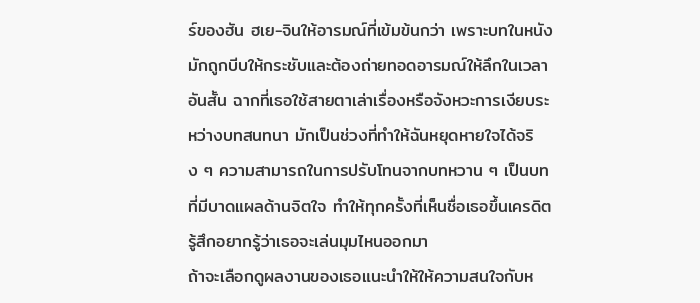ร์ของฮัน ฮเย-จินให้อารมณ์ที่เข้มข้นกว่า เพราะบทในหนังมักถูกบีบให้กระชับและต้องถ่ายทอดอารมณ์ให้ลึกในเวลาอันสั้น ฉากที่เธอใช้สายตาเล่าเรื่องหรือจังหวะการเงียบระหว่างบทสนทนา มักเป็นช่วงที่ทำให้ฉันหยุดหายใจได้จริง ๆ ความสามารถในการปรับโทนจากบทหวาน ๆ เป็นบทที่มีบาดแผลด้านจิตใจ ทำให้ทุกครั้งที่เห็นชื่อเธอขึ้นเครดิต รู้สึกอยากรู้ว่าเธอจะเล่นมุมไหนออกมา
ถ้าจะเลือกดูผลงานของเธอแนะนำให้ให้ความสนใจกับห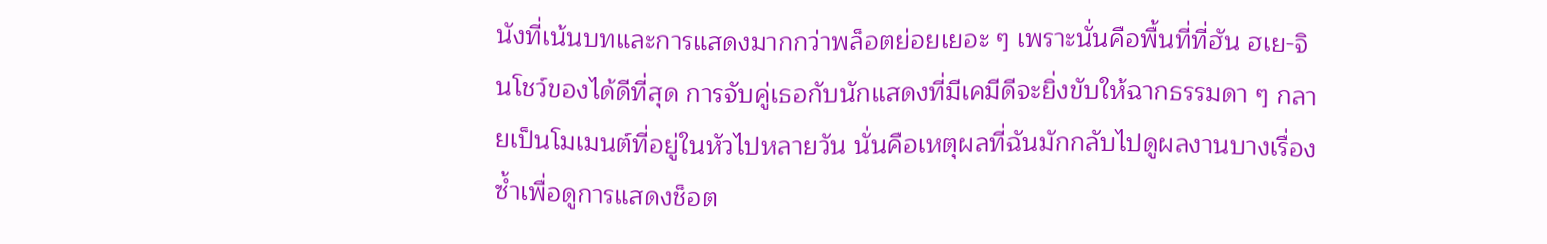นังที่เน้นบทและการแสดงมากกว่าพล็อตย่อยเยอะ ๆ เพราะนั่นคือพื้นที่ที่ฮัน ฮเย-จินโชว์ของได้ดีที่สุด การจับคู่เธอกับนักแสดงที่มีเคมีดีจะยิ่งขับให้ฉากธรรมดา ๆ กลายเป็นโมเมนต์ที่อยู่ในหัวไปหลายวัน นั่นคือเหตุผลที่ฉันมักกลับไปดูผลงานบางเรื่องซ้ำเพื่อดูการแสดงช็อต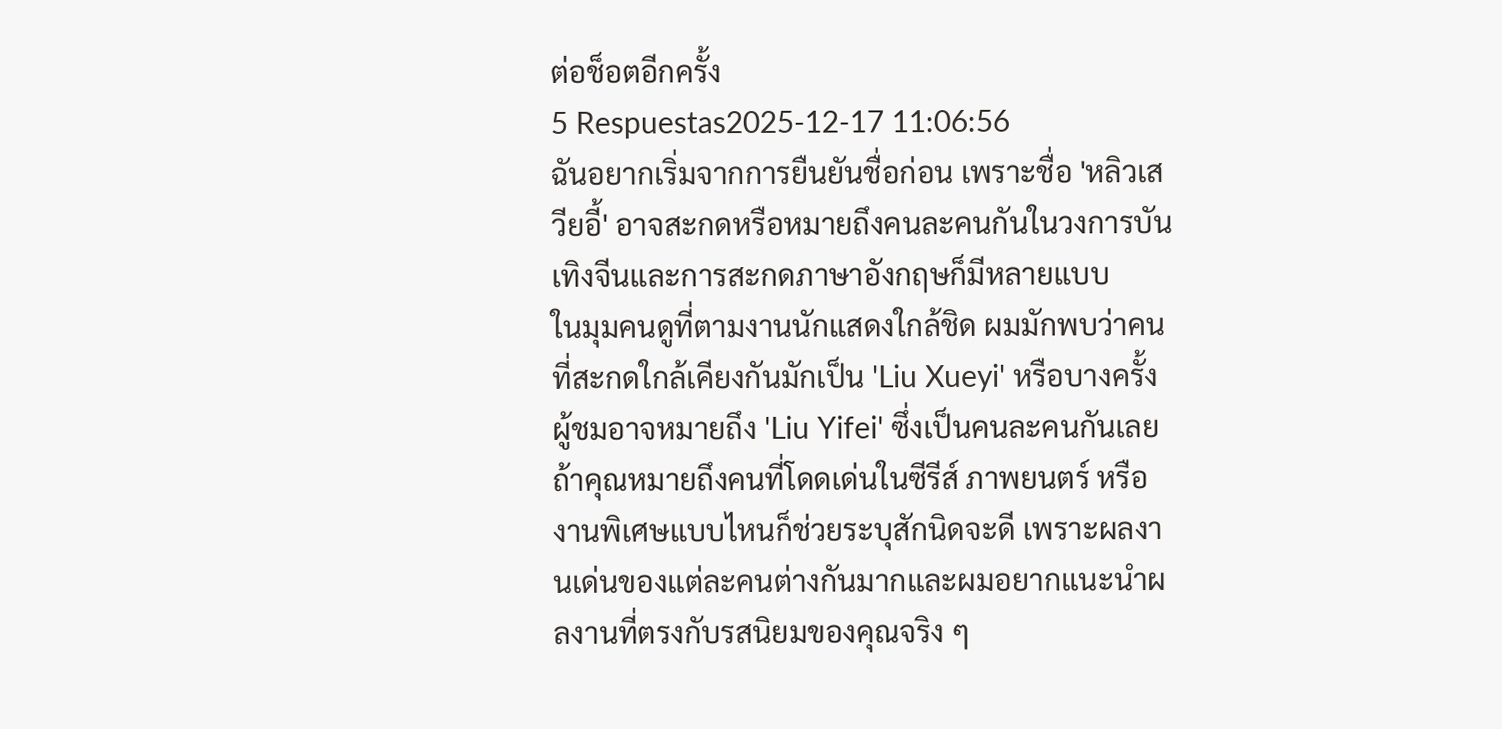ต่อช็อตอีกครั้ง
5 Respuestas2025-12-17 11:06:56
ฉันอยากเริ่มจากการยืนยันชื่อก่อน เพราะชื่อ 'หลิวเสวียอี้' อาจสะกดหรือหมายถึงคนละคนกันในวงการบันเทิงจีนและการสะกดภาษาอังกฤษก็มีหลายแบบ
ในมุมคนดูที่ตามงานนักแสดงใกล้ชิด ผมมักพบว่าคนที่สะกดใกล้เคียงกันมักเป็น 'Liu Xueyi' หรือบางครั้งผู้ชมอาจหมายถึง 'Liu Yifei' ซึ่งเป็นคนละคนกันเลย ถ้าคุณหมายถึงคนที่โดดเด่นในซีรีส์ ภาพยนตร์ หรืองานพิเศษแบบไหนก็ช่วยระบุสักนิดจะดี เพราะผลงานเด่นของแต่ละคนต่างกันมากและผมอยากแนะนำผลงานที่ตรงกับรสนิยมของคุณจริง ๆ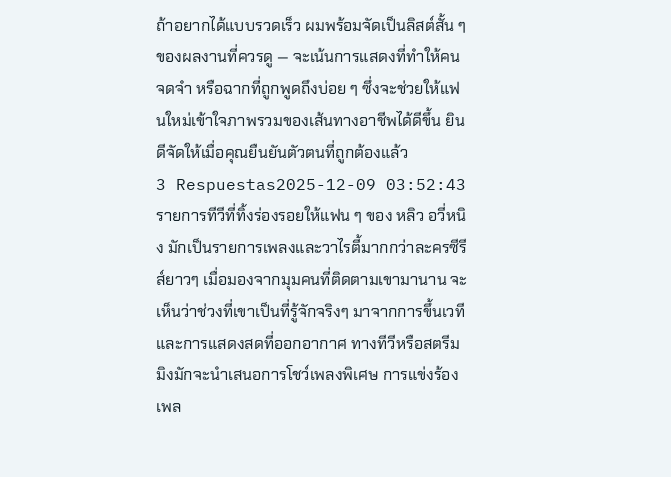ถ้าอยากได้แบบรวดเร็ว ผมพร้อมจัดเป็นลิสต์สั้น ๆ ของผลงานที่ควรดู — จะเน้นการแสดงที่ทำให้คนจดจำ หรือฉากที่ถูกพูดถึงบ่อย ๆ ซึ่งจะช่วยให้แฟนใหม่เข้าใจภาพรวมของเส้นทางอาชีพได้ดีขึ้น ยินดีจัดให้เมื่อคุณยืนยันตัวตนที่ถูกต้องแล้ว
3 Respuestas2025-12-09 03:52:43
รายการทีวีที่ทิ้งร่องรอยให้แฟน ๆ ของ หลิว อวี่หนิง มักเป็นรายการเพลงและวาไรตี้มากกว่าละครซีรีส์ยาวๆ เมื่อมองจากมุมคนที่ติดตามเขามานาน จะเห็นว่าช่วงที่เขาเป็นที่รู้จักจริงๆ มาจากการขึ้นเวทีและการแสดงสดที่ออกอากาศ ทางทีวีหรือสตรีมมิงมักจะนำเสนอการโชว์เพลงพิเศษ การแข่งร้องเพล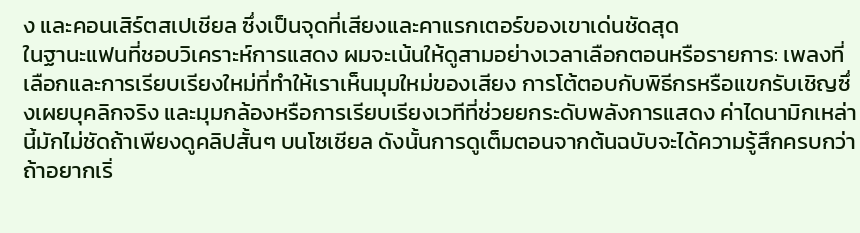ง และคอนเสิร์ตสเปเชียล ซึ่งเป็นจุดที่เสียงและคาแรกเตอร์ของเขาเด่นชัดสุด
ในฐานะแฟนที่ชอบวิเคราะห์การแสดง ผมจะเน้นให้ดูสามอย่างเวลาเลือกตอนหรือรายการ: เพลงที่เลือกและการเรียบเรียงใหม่ที่ทำให้เราเห็นมุมใหม่ของเสียง การโต้ตอบกับพิธีกรหรือแขกรับเชิญซึ่งเผยบุคลิกจริง และมุมกล้องหรือการเรียบเรียงเวทีที่ช่วยยกระดับพลังการแสดง ค่าไดนามิกเหล่านี้มักไม่ชัดถ้าเพียงดูคลิปสั้นๆ บนโซเชียล ดังนั้นการดูเต็มตอนจากต้นฉบับจะได้ความรู้สึกครบกว่า
ถ้าอยากเริ่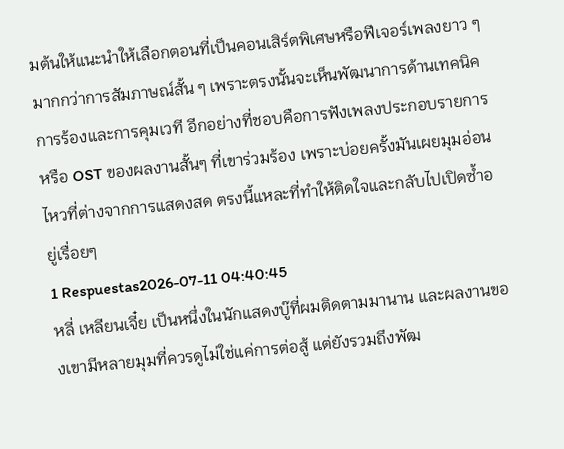มต้นให้แนะนำให้เลือกตอนที่เป็นคอนเสิร์ตพิเศษหรือฟีเจอร์เพลงยาว ๆ มากกว่าการสัมภาษณ์สั้น ๆ เพราะตรงนั้นจะเห็นพัฒนาการด้านเทคนิคการร้องและการคุมเวที อีกอย่างที่ชอบคือการฟังเพลงประกอบรายการหรือ OST ของผลงานสั้นๆ ที่เขาร่วมร้อง เพราะบ่อยครั้งมันเผยมุมอ่อนไหวที่ต่างจากการแสดงสด ตรงนี้แหละที่ทำให้ติดใจและกลับไปเปิดซ้ำอยู่เรื่อยๆ
1 Respuestas2026-07-11 04:40:45
หลี่ เหลียนเจี๋ย เป็นหนึ่งในนักแสดงบู๊ที่ผมติดตามมานาน และผลงานของเขามีหลายมุมที่ควรดูไม่ใช่แค่การต่อสู้ แต่ยังรวมถึงพัฒ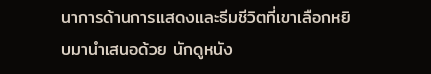นาการด้านการแสดงและธีมชีวิตที่เขาเลือกหยิบมานำเสนอด้วย นักดูหนัง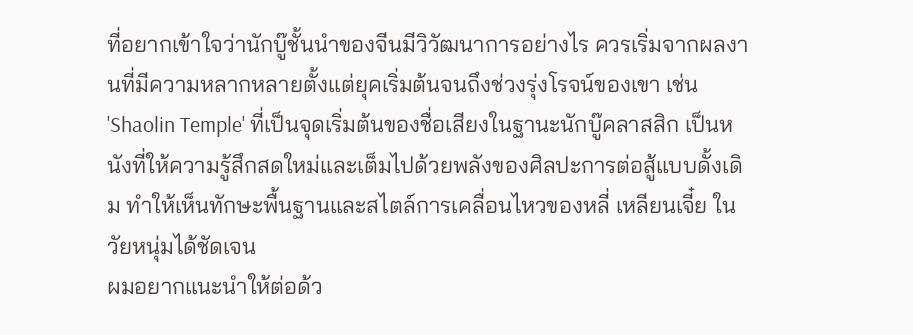ที่อยากเข้าใจว่านักบู๊ชั้นนำของจีนมีวิวัฒนาการอย่างไร ควรเริ่มจากผลงานที่มีความหลากหลายตั้งแต่ยุคเริ่มต้นจนถึงช่วงรุ่งโรจน์ของเขา เช่น 'Shaolin Temple' ที่เป็นจุดเริ่มต้นของชื่อเสียงในฐานะนักบู๊คลาสสิก เป็นหนังที่ให้ความรู้สึกสดใหม่และเต็มไปด้วยพลังของศิลปะการต่อสู้แบบดั้งเดิม ทำให้เห็นทักษะพื้นฐานและสไตล์การเคลื่อนไหวของหลี่ เหลียนเจี๋ย ในวัยหนุ่มได้ชัดเจน
ผมอยากแนะนำให้ต่อด้ว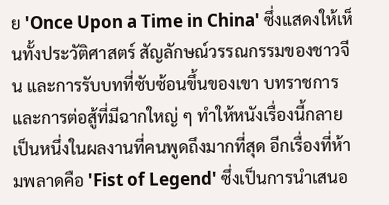ย 'Once Upon a Time in China' ซึ่งแสดงให้เห็นทั้งประวัติศาสตร์ สัญลักษณ์วรรณกรรมของชาวจีน และการรับบทที่ซับซ้อนขึ้นของเขา บทราชการและการต่อสู้ที่มีฉากใหญ่ ๆ ทำให้หนังเรื่องนี้กลายเป็นหนึ่งในผลงานที่คนพูดถึงมากที่สุด อีกเรื่องที่ห้ามพลาดคือ 'Fist of Legend' ซึ่งเป็นการนำเสนอ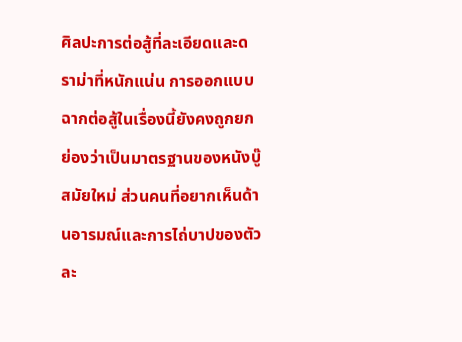ศิลปะการต่อสู้ที่ละเอียดและดราม่าที่หนักแน่น การออกแบบฉากต่อสู้ในเรื่องนี้ยังคงถูกยกย่องว่าเป็นมาตรฐานของหนังบู๊สมัยใหม่ ส่วนคนที่อยากเห็นด้านอารมณ์และการไถ่บาปของตัวละ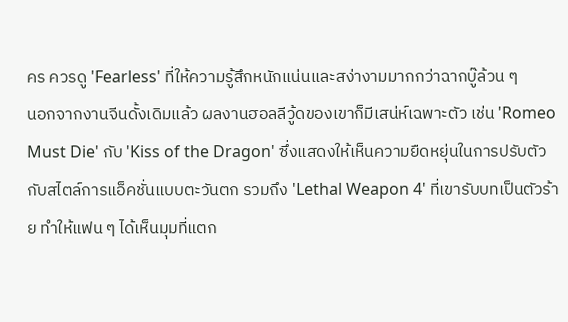คร ควรดู 'Fearless' ที่ให้ความรู้สึกหนักแน่นและสง่างามมากกว่าฉากบู๊ล้วน ๆ
นอกจากงานจีนดั้งเดิมแล้ว ผลงานฮอลลีวู้ดของเขาก็มีเสน่ห์เฉพาะตัว เช่น 'Romeo Must Die' กับ 'Kiss of the Dragon' ซึ่งแสดงให้เห็นความยืดหยุ่นในการปรับตัวกับสไตล์การแอ็คชั่นแบบตะวันตก รวมถึง 'Lethal Weapon 4' ที่เขารับบทเป็นตัวร้าย ทำให้แฟน ๆ ได้เห็นมุมที่แตก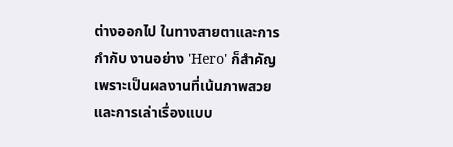ต่างออกไป ในทางสายตาและการกำกับ งานอย่าง 'Hero' ก็สำคัญเพราะเป็นผลงานที่เน้นภาพสวยและการเล่าเรื่องแบบ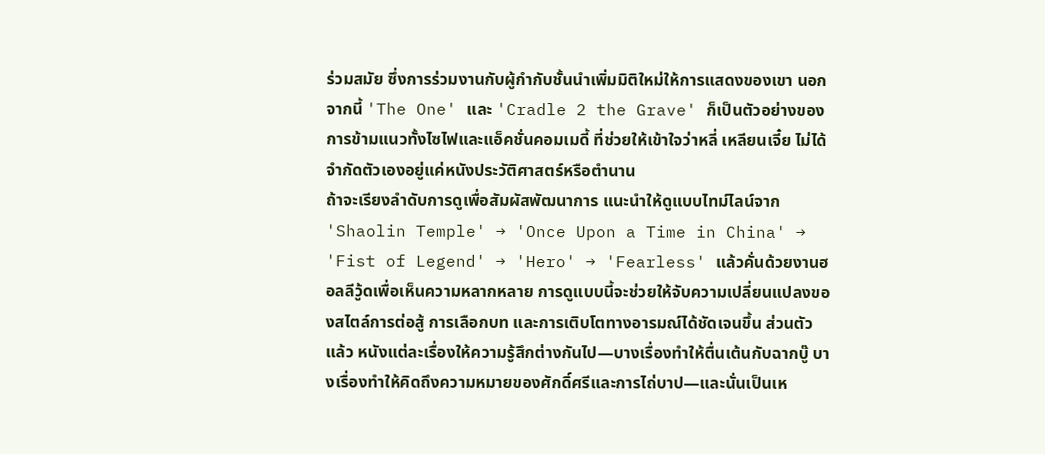ร่วมสมัย ซึ่งการร่วมงานกับผู้กำกับชั้นนำเพิ่มมิติใหม่ให้การแสดงของเขา นอกจากนี้ 'The One' และ 'Cradle 2 the Grave' ก็เป็นตัวอย่างของการข้ามแนวทั้งไซไฟและแอ็คชั่นคอมเมดี้ ที่ช่วยให้เข้าใจว่าหลี่ เหลียนเจี๋ย ไม่ได้จำกัดตัวเองอยู่แค่หนังประวัติศาสตร์หรือตำนาน
ถ้าจะเรียงลำดับการดูเพื่อสัมผัสพัฒนาการ แนะนำให้ดูแบบไทม์ไลน์จาก 'Shaolin Temple' → 'Once Upon a Time in China' → 'Fist of Legend' → 'Hero' → 'Fearless' แล้วคั่นด้วยงานฮอลลีวู้ดเพื่อเห็นความหลากหลาย การดูแบบนี้จะช่วยให้จับความเปลี่ยนแปลงของสไตล์การต่อสู้ การเลือกบท และการเติบโตทางอารมณ์ได้ชัดเจนขึ้น ส่วนตัวแล้ว หนังแต่ละเรื่องให้ความรู้สึกต่างกันไป—บางเรื่องทำให้ตื่นเต้นกับฉากบู๊ บางเรื่องทำให้คิดถึงความหมายของศักดิ์ศรีและการไถ่บาป—และนั่นเป็นเห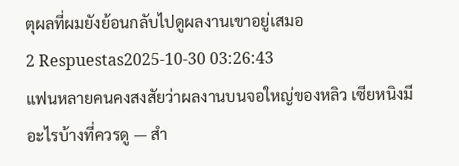ตุผลที่ผมยังย้อนกลับไปดูผลงานเขาอยู่เสมอ
2 Respuestas2025-10-30 03:26:43
แฟนหลายคนคงสงสัยว่าผลงานบนจอใหญ่ของหลิว เซียหนิงมีอะไรบ้างที่ควรดู — สำ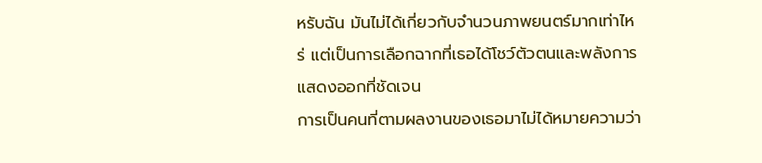หรับฉัน มันไม่ได้เกี่ยวกับจำนวนภาพยนตร์มากเท่าไหร่ แต่เป็นการเลือกฉากที่เธอได้โชว์ตัวตนและพลังการแสดงออกที่ชัดเจน
การเป็นคนที่ตามผลงานของเธอมาไม่ได้หมายความว่า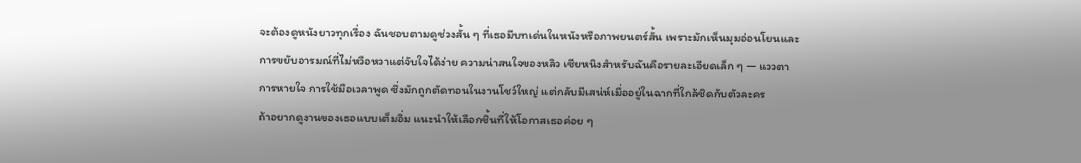จะต้องดูหนังยาวทุกเรื่อง ฉันชอบตามดูช่วงสั้น ๆ ที่เธอมีบทเด่นในหนังหรือภาพยนตร์สั้น เพราะมักเห็นมุมอ่อนโยนและการขยับอารมณ์ที่ไม่หวือหวาแต่จับใจได้ง่าย ความน่าสนใจของหลิว เซียหนิงสำหรับฉันคือรายละเอียดเล็ก ๆ — แววตา การหายใจ การใช้มือเวลาพูด ซึ่งมักถูกตัดทอนในงานโชว์ใหญ่ แต่กลับมีเสน่ห์เมื่ออยู่ในฉากที่ใกล้ชิดกับตัวละคร
ถ้าอยากดูงานของเธอแบบเต็มอิ่ม แนะนำให้เลือกชิ้นที่ให้โอกาสเธอค่อย ๆ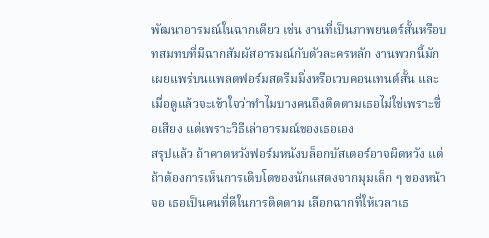พัฒนาอารมณ์ในฉากเดียว เช่น งานที่เป็นภาพยนตร์สั้นหรือบทสมทบที่มีฉากสัมผัสอารมณ์กับตัวละครหลัก งานพวกนี้มักเผยแพร่บนแพลตฟอร์มสตรีมมิ่งหรือเวบคอนเทนต์สั้น และเมื่อดูแล้วจะเข้าใจว่าทำไมบางคนถึงติดตามเธอไม่ใช่เพราะชื่อเสียง แต่เพราะวิธีเล่าอารมณ์ของเธอเอง
สรุปแล้ว ถ้าคาดหวังฟอร์มหนังบล็อกบัสเตอร์อาจผิดหวัง แต่ถ้าต้องการเห็นการเติบโตของนักแสดงจากมุมเล็ก ๆ ของหน้าจอ เธอเป็นคนที่ดีในการติดตาม เลือกฉากที่ให้เวลาเธ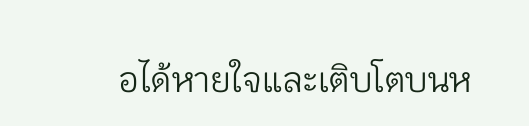อได้หายใจและเติบโตบนห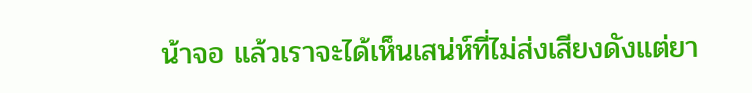น้าจอ แล้วเราจะได้เห็นเสน่ห์ที่ไม่ส่งเสียงดังแต่ยา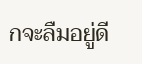กจะลืมอยู่ดี